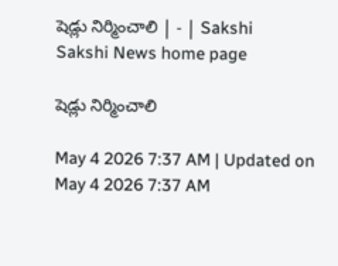షెడ్లు నిర్మించాలి | - | Sakshi
Sakshi News home page

షెడ్లు నిర్మించాలి

May 4 2026 7:37 AM | Updated on May 4 2026 7:37 AM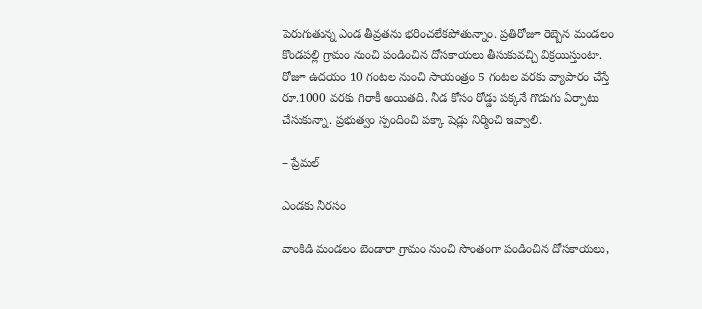పెరుగుతున్న ఎండ తీవ్రతను భరించలేకపోతున్నాం. ప్రతిరోజూ రెబ్బెన మండలం కొండపల్లి గ్రామం నుంచి పండించిన దోసకాయలు తీసుకువచ్చి విక్రయిస్తుంటా. రోజూ ఉదయం 10 గంటల నుంచి సాయంత్రం 5 గంటల వరకు వ్యాపారం చేస్తే రూ.1000 వరకు గిరాకీ అయితది. నీడ కోసం రోడ్డు పక్కనే గొడుగు ఏర్పాటు చేసుకున్నా. ప్రభుత్వం స్పందించి పక్కా షెడ్లు నిర్మించి ఇవ్వాలి.

– ప్రేమల్‌

ఎండకు నీరసం

వాంకిడి మండలం బెండారా గ్రామం నుంచి సొంతంగా పండించిన దోసకాయలు,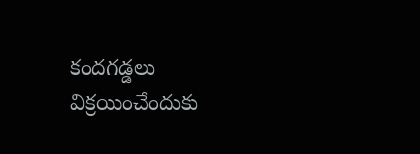కందగడ్డలు విక్రయించేందుకు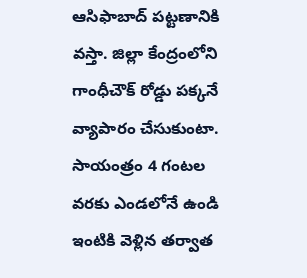ఆసిఫాబాద్‌ పట్టణానికి వస్తా. జిల్లా కేంద్రంలోని గాంధీచౌక్‌ రోడ్డు పక్కనే వ్యాపారం చేసుకుంటా. సాయంత్రం 4 గంటల వరకు ఎండలోనే ఉండి ఇంటికి వెళ్లిన తర్వాత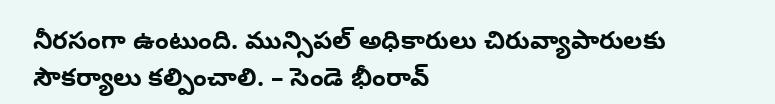నీరసంగా ఉంటుంది. మున్సిపల్‌ అధికారులు చిరువ్యాపారులకు సౌకర్యాలు కల్పించాలి. – సెండె భీంరావ్‌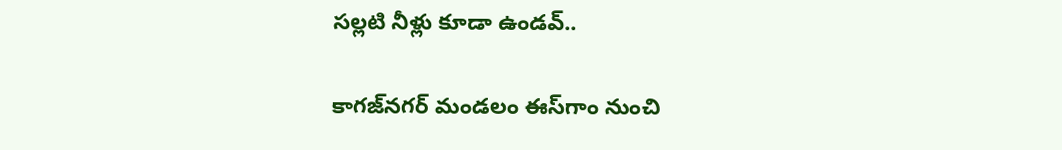సల్లటి నీళ్లు కూడా ఉండవ్‌..

కాగజ్‌నగర్‌ మండలం ఈస్‌గాం నుంచి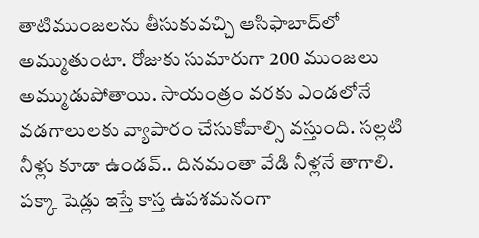తాటిముంజలను తీసుకువచ్చి ఆసిఫాబాద్‌లో అమ్ముతుంటా. రోజుకు సుమారుగా 200 ముంజలు అమ్ముడుపోతాయి. సాయంత్రం వరకు ఎండలోనే వడగాలులకు వ్యాపారం చేసుకోవాల్సి వస్తుంది. సల్లటి నీళ్లు కూడా ఉండవ్‌.. దినమంతా వేడి నీళ్లనే తాగాలి. పక్కా షెడ్లు ఇస్తే కాస్త ఉపశమనంగా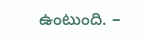ఉంటుంది. –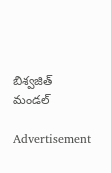బిశ్వజిత్‌ మండల్‌

Advertisement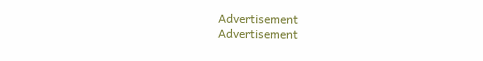Advertisement
Advertisement